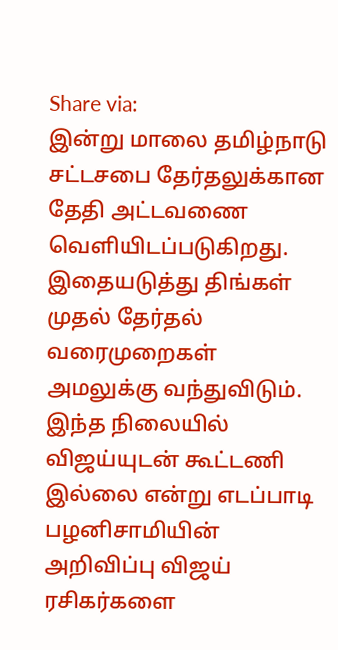Share via:
இன்று மாலை தமிழ்நாடு சட்டசபை தேர்தலுக்கான தேதி அட்டவணை வெளியிடப்படுகிறது.
இதையடுத்து திங்கள் முதல் தேர்தல் வரைமுறைகள்
அமலுக்கு வந்துவிடும். இந்த நிலையில் விஜய்யுடன் கூட்டணி இல்லை என்று எடப்பாடி பழனிசாமியின்
அறிவிப்பு விஜய் ரசிகர்களை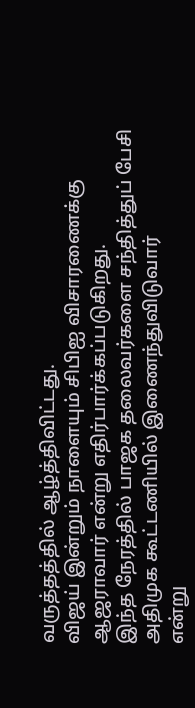வருத்தத்தில் ஆழ்த்திவிட்டது.
விஜய் இன்றும் நாளையும் சிபிஐ விசாரணைக்கு ஆஜராவார் என்று எதிர்பார்க்கப்படுகிறது.
இந்த நேரத்தில் பாஜக தலைவர்களை சந்தித்துப் பேசி அதிமுக கூட்டணியில் இணைந்துவிடுவார்
என்று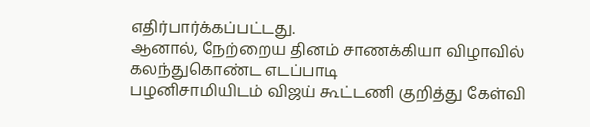எதிர்பார்க்கப்பட்டது.
ஆனால், நேற்றைய தினம் சாணக்கியா விழாவில் கலந்துகொண்ட எடப்பாடி
பழனிசாமியிடம் விஜய் கூட்டணி குறித்து கேள்வி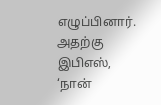எழுப்பினார். அதற்கு இபிஎஸ், ‘நான்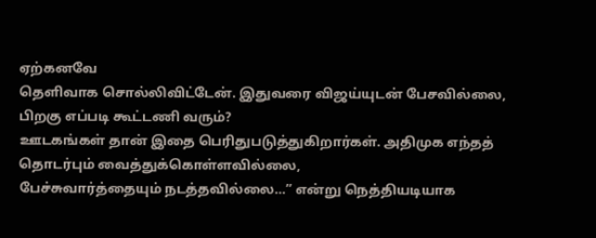ஏற்கனவே
தெளிவாக சொல்லிவிட்டேன். இதுவரை விஜய்யுடன் பேசவில்லை, பிறகு எப்படி கூட்டணி வரும்?
ஊடகங்கள் தான் இதை பெரிதுபடுத்துகிறார்கள். அதிமுக எந்தத் தொடர்பும் வைத்துக்கொள்ளவில்லை,
பேச்சுவார்த்தையும் நடத்தவில்லை…’’ என்று நெத்தியடியாக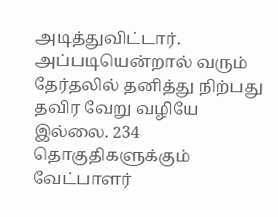அடித்துவிட்டார்.
அப்படியென்றால் வரும் தேர்தலில் தனித்து நிற்பது தவிர வேறு வழியே
இல்லை. 234 தொகுதிகளுக்கும் வேட்பாளர்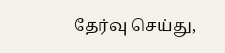தேர்வு செய்து,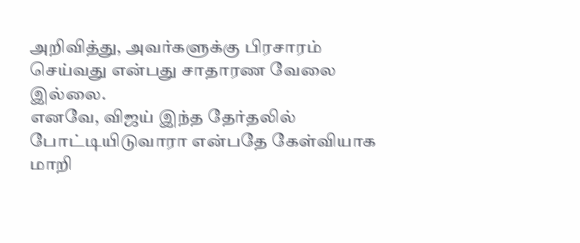அறிவித்து, அவர்களுக்கு பிரசாரம்
செய்வது என்பது சாதாரண வேலை இல்லை.
எனவே, விஜய் இந்த தேர்தலில் போட்டியிடுவாரா என்பதே கேள்வியாக மாறி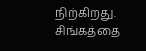நிற்கிறது. சிங்கத்தை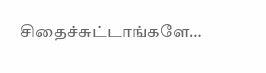சிதைச்சுட்டாங்களே…